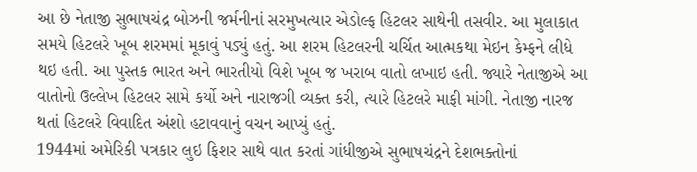આ છે નેતાજી સુભાષચંદ્ર બોઝની જર્મનીનાં સરમુખત્યાર એડોલ્ફ હિટલર સાથેની તસવીર. આ મુલાકાત સમયે હિટલરે ખૂબ શરમમાં મૂકાવું પડ્યું હતું. આ શરમ હિટલરની ચર્ચિત આત્મકથા મેઇન કેમ્ફને લીધે થઇ હતી. આ પુસ્તક ભારત અને ભારતીયો વિશે ખૂબ જ ખરાબ વાતો લખાઇ હતી. જ્યારે નેતાજીએ આ વાતોનો ઉલ્લેખ હિટલર સામે કર્યો અને નારાજગી વ્યક્ત કરી, ત્યારે હિટલરે માફી માંગી. નેતાજી નારજ થતાં હિટલરે વિવાદિત અંશો હટાવવાનું વચન આપ્યું હતું.
1944માં અમેરિકી પત્રકાર લુઇ ફિશર સાથે વાત કરતાં ગાંધીજીએ સુભાષચંદ્રને દેશભક્તોનાં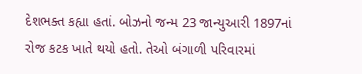દેશભક્ત કહ્યા હતાં. બોઝનો જન્મ 23 જાન્યુઆરી 1897નાં રોજ કટક ખાતે થયો હતો. તેઓ બંગાળી પરિવારમાં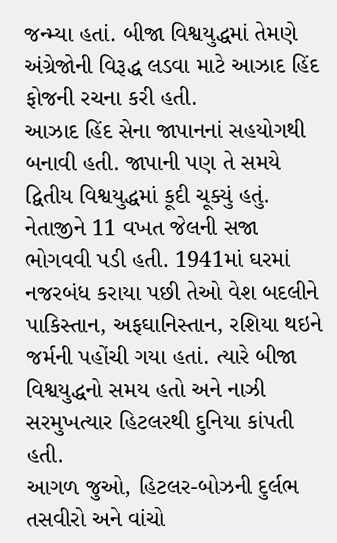જન્મ્યા હતાં. બીજા વિશ્વયુદ્ધમાં તેમણે અંગ્રેજોની વિરૂદ્ધ લડવા માટે આઝાદ હિંદ ફોજની રચના કરી હતી.
આઝાદ હિંદ સેના જાપાનનાં સહયોગથી બનાવી હતી. જાપાની પણ તે સમયે દ્વિતીય વિશ્વયુદ્ધમાં કૂદી ચૂક્યું હતું. નેતાજીને 11 વખત જેલની સજા ભોગવવી પડી હતી. 1941માં ઘરમાં નજરબંધ કરાયા પછી તેઓ વેશ બદલીને પાકિસ્તાન, અફઘાનિસ્તાન, રશિયા થઇને જર્મની પહોંચી ગયા હતાં. ત્યારે બીજા વિશ્વયુદ્ધનો સમય હતો અને નાઝી સરમુખત્યાર હિટલરથી દુનિયા કાંપતી હતી.
આગળ જુઓ, હિટલર-બોઝની દુર્લભ તસવીરો અને વાંચો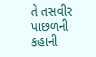તે તસવીર પાછળની કહાની